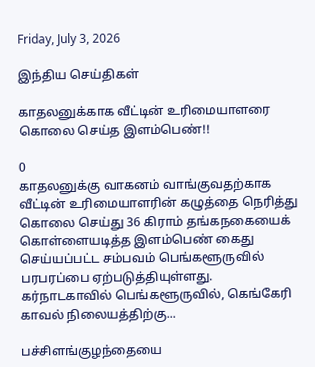Friday, July 3, 2026

இந்திய செய்திகள்

காதலனுக்காக வீட்டின் உரிமையாளரை கொலை செய்த இளம்பெண்!!

0
காதலனுக்கு வாகனம் வாங்குவதற்காக வீட்டின் உரிமையாளரின் கழுத்தை நெரித்து கொலை செய்து 36 கிராம் தங்கநகையைக் கொள்ளையடித்த இளம்பெண் கைது செய்யப்பட்ட சம்பவம் பெங்களூருவில் பரபரப்பை ஏற்படுத்தியுள்ளது. கர்நாடகாவில் பெங்களூருவில், கெங்கேரி காவல் நிலையத்திற்கு...

பச்சிளங்குழந்தையை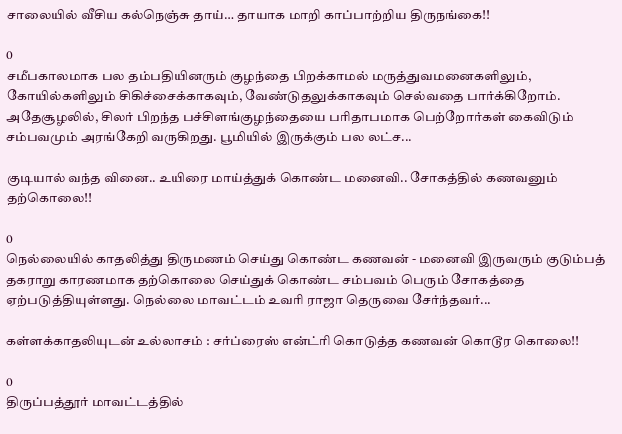சாலையில் வீசிய கல்நெஞ்சு தாய்… தாயாக மாறி காப்பாற்றிய திருநங்கை!!

0
சமீபகாலமாக பல தம்பதியினரும் குழந்தை பிறக்காமல் மருத்துவமனைகளிலும், கோயில்களிலும் சிகிச்சைக்காகவும், வேண்டுதலுக்காகவும் செல்வதை பார்க்கிறோம். அதேசூழலில், சிலர் பிறந்த பச்சிளங்குழந்தையை பரிதாபமாக பெற்றோர்கள் கைவிடும் சம்பவமும் அரங்கேறி வருகிறது. பூமியில் இருக்கும் பல லட்ச...

குடியால் வந்த வினை.. உயிரை மாய்த்துக் கொண்ட மனைவி.. சோகத்தில் கணவனும் தற்கொலை!!

0
நெல்லையில் காதலித்து திருமணம் செய்து கொண்ட கணவன் - மனைவி இருவரும் குடும்பத் தகராறு காரணமாக தற்கொலை செய்துக் கொண்ட சம்பவம் பெரும் சோகத்தை ஏற்படுத்தியுள்ளது. நெல்லை மாவட்டம் உவரி ராஜா தெருவை சேர்ந்தவர்...

கள்ளக்காதலியுடன் உல்லாசம் : சர்ப்ரைஸ் என்ட்ரி கொடுத்த கணவன் கொடூர கொலை!!

0
திருப்பத்தூர் மாவட்டத்தில்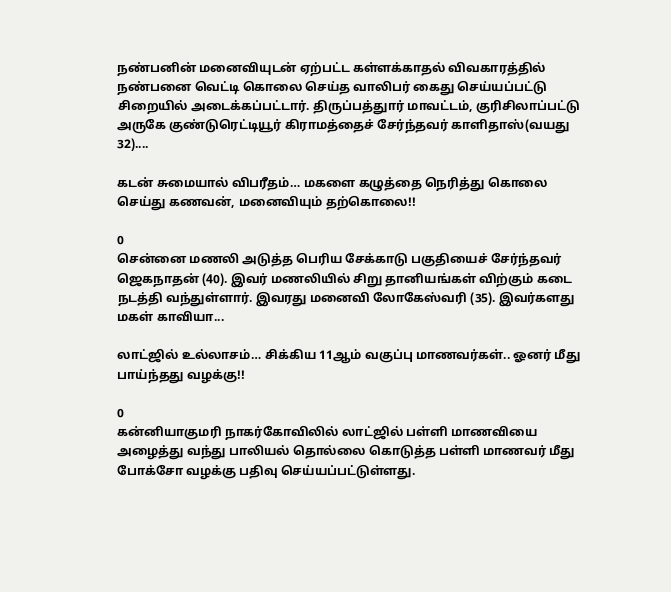நண்பனின் மனைவியுடன் ஏற்பட்ட கள்ளக்காதல் விவகாரத்தில் நண்பனை வெட்டி கொலை செய்த வாலிபர் கைது செய்யப்பட்டு சிறையில் அடைக்கப்பட்டார். திருப்பத்துார் மாவட்டம், குரிசிலாப்பட்டு அருகே குண்டுரெட்டியூர் கிராமத்தைச் சேர்ந்தவர் காளிதாஸ்(வயது 32)....

கடன் சுமையால் விபரீதம்… மகளை கழுத்தை நெரித்து கொலை செய்து கணவன், மனைவியும் தற்கொலை!!

0
சென்னை மணலி அடுத்த பெரிய சேக்காடு பகுதியைச் சேர்ந்தவர் ஜெகநாதன் (40). இவர் மணலியில் சிறு தானியங்கள் விற்கும் கடை நடத்தி வந்துள்ளார். இவரது மனைவி லோகேஸ்வரி (35). இவர்களது மகள் காவியா...

லாட்ஜில் உல்லாசம்… சிக்கிய 11ஆம் வகுப்பு மாணவர்கள்.. ஓனர் மீது பாய்ந்தது வழக்கு!!

0
கன்னியாகுமரி நாகர்கோவிலில் லாட்ஜில் பள்ளி மாணவியை அழைத்து வந்து பாலியல் தொல்லை கொடுத்த பள்ளி மாணவர் மீது போக்சோ வழக்கு பதிவு செய்யப்பட்டுள்ளது.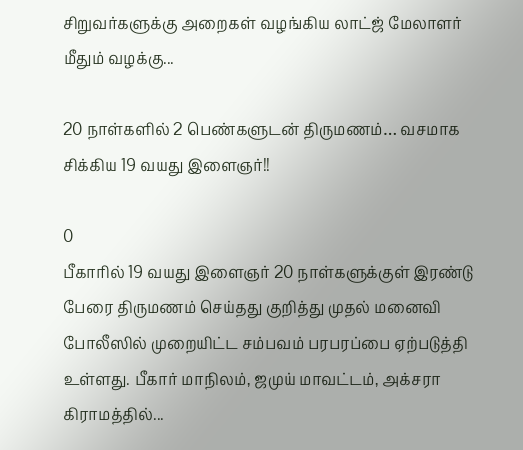சிறுவர்களுக்கு அறைகள் வழங்கிய லாட்ஜ் மேலாளர் மீதும் வழக்கு...

20 நாள்களில் 2 பெண்களுடன் திருமணம்… வசமாக சிக்கிய 19 வயது இளைஞர்!!

0
பீகாரில் 19 வயது இளைஞர் 20 நாள்களுக்குள் இரண்டு பேரை திருமணம் செய்தது குறித்து முதல் மனைவி போலீஸில் முறையிட்ட சம்பவம் பரபரப்பை ஏற்படுத்தி உள்ளது. பீகார் மாநிலம், ஜமுய் மாவட்டம், அக்சரா கிராமத்தில்...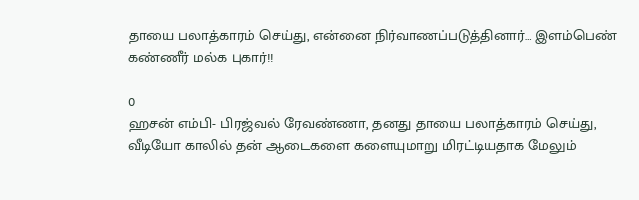தாயை பலாத்காரம் செய்து, என்னை நிர்வாணப்படுத்தினார்… இளம்பெண் கண்ணீர் மல்க புகார்!!

0
ஹசன் எம்பி- பிரஜ்வல் ரேவண்ணா, தனது தாயை பலாத்காரம் செய்து, வீடியோ காலில் தன் ஆடைகளை களையுமாறு மிரட்டியதாக மேலும்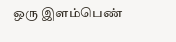ஒரு இளம்பெண்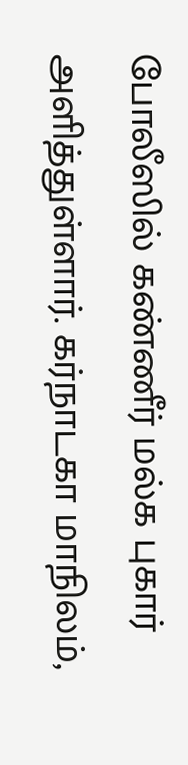போலீஸில் கண்ணீர் மல்க புகார் அளித்துள்ளார். கர்நாடகா மாநிலம்,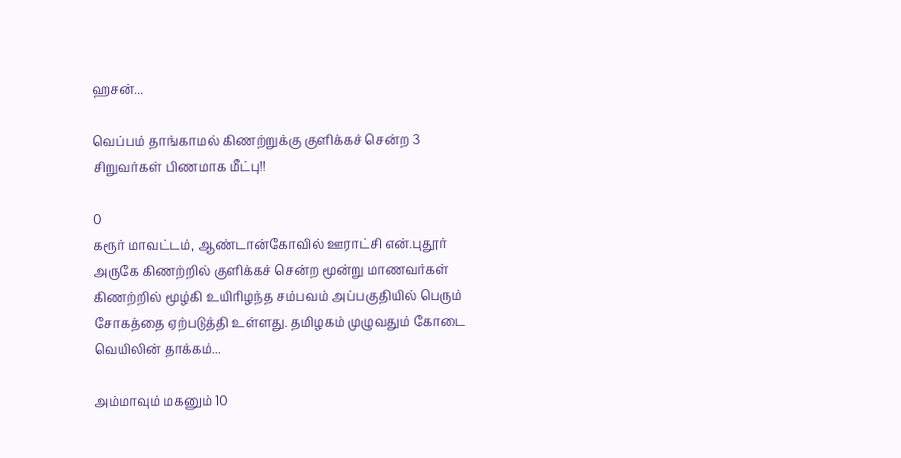ஹசன்...

வெப்பம் தாங்காமல் கிணற்றுக்கு குளிக்கச் சென்ற 3 சிறுவர்கள் பிணமாக மீட்பு!!

0
கரூர் மாவட்டம், ஆண்டான்கோவில் ஊராட்சி என்.புதூர் அருகே கிணற்றில் குளிக்கச் சென்ற மூன்று மாணவர்கள் கிணற்றில் மூழ்கி உயிரிழந்த சம்பவம் அப்பகுதியில் பெரும் சோகத்தை ஏற்படுத்தி உள்ளது. தமிழகம் முழுவதும் கோடை வெயிலின் தாக்கம்...

அம்மாவும் மகனும் 10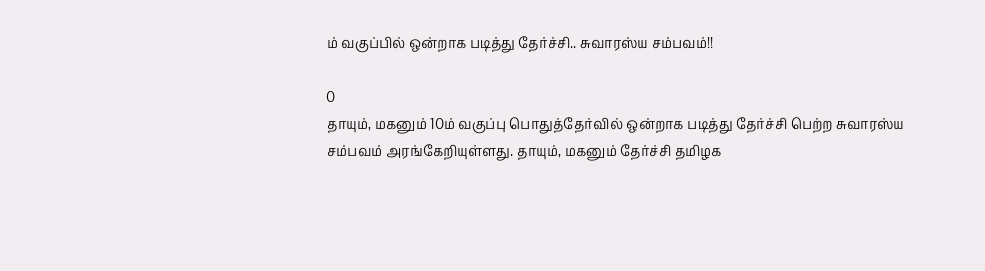ம் வகுப்பில் ஒன்றாக படித்து தேர்ச்சி.. சுவாரஸ்ய சம்பவம்!!

0
தாயும், மகனும் 10ம் வகுப்பு பொதுத்தேர்வில் ஒன்றாக படித்து தேர்ச்சி பெற்ற சுவாரஸ்ய சம்பவம் அரங்கேறியுள்ளது. தாயும், மகனும் தேர்ச்சி தமிழக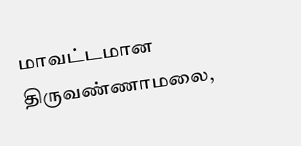மாவட்டமான திருவண்ணாமலை,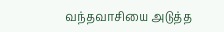வந்தவாசியை அடுத்த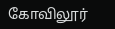கோவிலூர்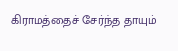கிராமத்தைச் சேர்ந்த தாயும்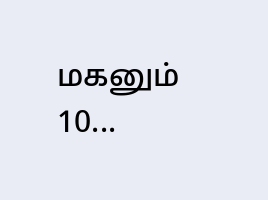மகனும் 10...